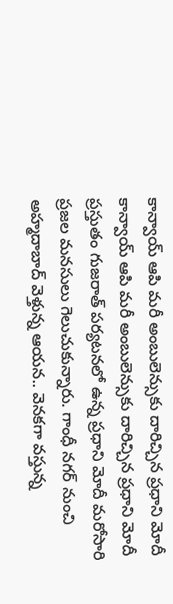కాన్వాయ్ ఆపి మరీ అంబులెన్సుకు దారిచ్చిన ప్రధాని మోదీ
కాన్వాయ్ ఆపి మరీ అంబులెన్సుకు దారిచ్చిన ప్రధాని మోదీ ప్రస్తుతం గుజరాత్ పర్యటనలో ఉన్న ప్రధాని మోదీ మరోసారి ప్రజల మనసులు గెలుచుకున్నారు. గాంధీ నగర్ నుంచి అహ్మదాబాద్ వెళ్తున్న ఆయన.. వెనకగా వస్తున్న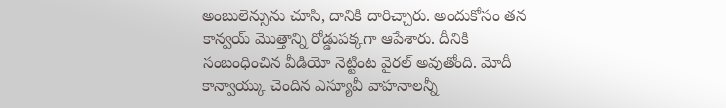అంబులెన్సును చూసి, దానికి దారిచ్చారు. అందుకోసం తన కాన్వయ్ మొత్తాన్ని రోడ్డుపక్కగా ఆపేశారు. దీనికి సంబంధించిన వీడియో నెట్టింట వైరల్ అవుతోంది. మోదీ కాన్వాయ్కు చెందిన ఎస్యూవీ వాహనాలన్నీ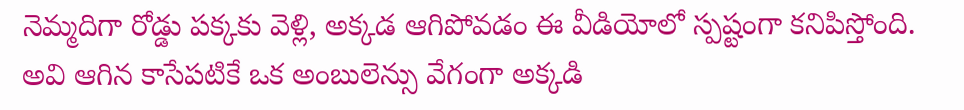నెమ్మదిగా రోడ్డు పక్కకు వెళ్లి, అక్కడ ఆగిపోవడం ఈ వీడియోలో స్పష్టంగా కనిపిస్తోంది. అవి ఆగిన కాసేపటికే ఒక అంబులెన్సు వేగంగా అక్కడి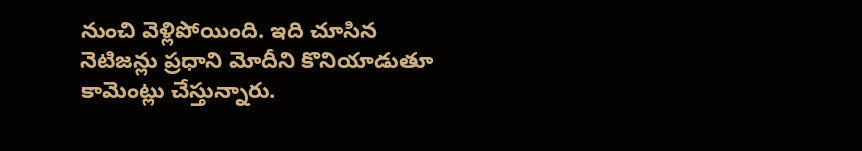నుంచి వెళ్లిపోయింది. ఇది చూసిన నెటిజన్లు ప్రధాని మోదీని కొనియాడుతూ కామెంట్లు చేస్తున్నారు.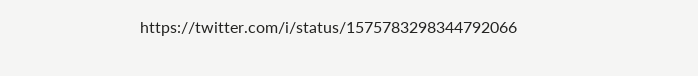https://twitter.com/i/status/1575783298344792066